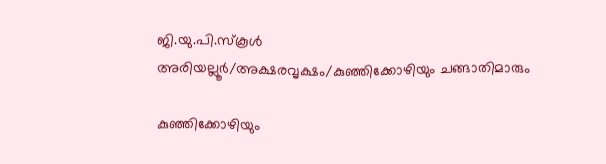ജി.യു.പി.സ്കൂൾ അരിയല്ലൂർ/അക്ഷരവൃക്ഷം/കുഞ്ഞിക്കോഴിയും ചങ്ങാതിമാരും

കുഞ്ഞിക്കോഴിയും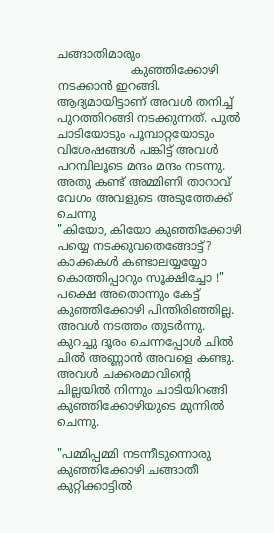ചങ്ങാതിമാരും
                    കുഞ്ഞിക്കോഴി നടക്കാൻ ഇറങ്ങി. ആദ്യമായിട്ടാണ് അവൾ തനിച്ച് പുറത്തിറങ്ങി നടക്കുന്നത്. പുൽ ചാടിയോടും പൂമ്പാറ്റയോടും വിശേഷങ്ങൾ പങ്കിട്ട് അവൾ പറമ്പിലൂടെ മന്ദം മന്ദം നടന്നു. അതു കണ്ട് അമ്മിണി താറാവ് വേഗം അവളുടെ അടുത്തേക്ക് ചെന്നു
"കിയോ, കിയോ കുഞ്ഞിക്കോഴി പയ്യെ നടക്കുവതെങ്ങോട്ട്? കാക്കകൾ കണ്ടാലയ്യയ്യോ കൊത്തിപ്പാറും സൂക്ഷിച്ചോ !" പക്ഷെ അതൊന്നും കേട്ട് കുഞ്ഞിക്കോഴി പിന്തിരിഞ്ഞില്ല. അവൾ നടത്തം തുടർന്നു. കുറച്ചു ദൂരം ചെന്നപ്പോൾ ചിൽ ചിൽ അണ്ണാൻ അവളെ കണ്ടു. അവൾ ചക്കരമാവിന്റെ ചില്ലയിൽ നിന്നും ചാടിയിറങ്ങി കുഞ്ഞിക്കോഴിയുടെ മുന്നിൽ ചെന്നു.

"പമ്മിപ്പമ്മി നടന്നീടുന്നൊരു കുഞ്ഞിക്കോഴി ചങ്ങാതീ
കുറ്റിക്കാട്ടിൽ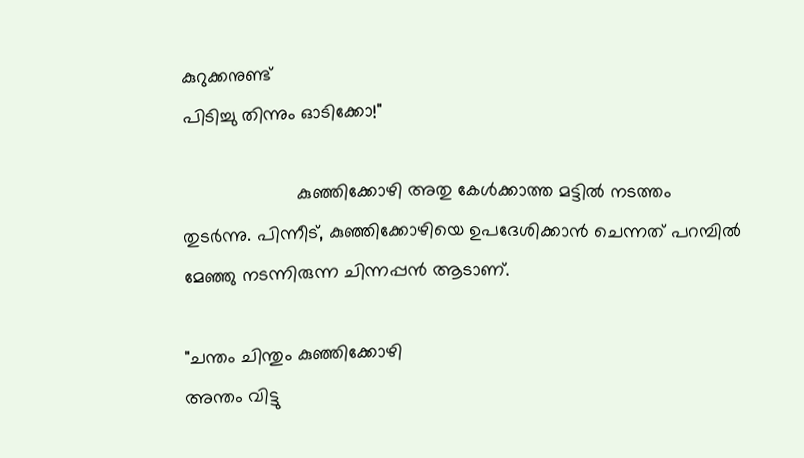കുറുക്കനുണ്ട്
പിടിച്ചു തിന്നും ഓടിക്കോ!"

                      കുഞ്ഞിക്കോഴി അതു കേൾക്കാത്ത മട്ടിൽ നടത്തം തുടർന്നു. പിന്നീട്, കുഞ്ഞിക്കോഴിയെ ഉപദേശിക്കാൻ ചെന്നത് പറമ്പിൽ മേഞ്ഞു നടന്നിരുന്ന ചിന്നപ്പൻ ആടാണ്.

"ചന്തം ചിന്തും കുഞ്ഞിക്കോഴി
അന്തം വിട്ടു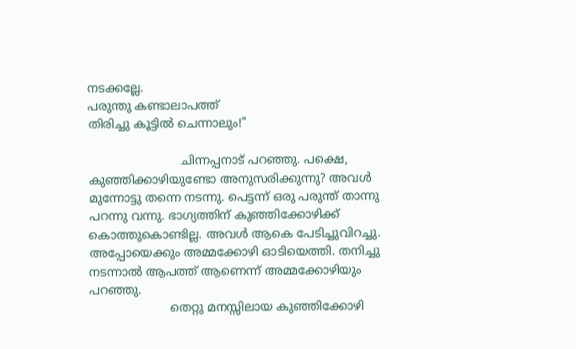നടക്കല്ലേ.
പരുന്തു കണ്ടാലാപത്ത്
തിരിച്ചു കൂട്ടിൽ ചെന്നാലും!"

                         ചിന്നപ്പനാട് പറഞ്ഞു. പക്ഷെ, കുഞ്ഞിക്കാഴിയുണ്ടോ അനുസരിക്കുന്നു? അവൾ മുന്നോട്ടു തന്നെ നടന്നു. പെട്ടന്ന് ഒരു പരുന്ത്‌ താന്നു പറന്നു വന്നു. ഭാഗ്യത്തിന് കുഞ്ഞിക്കോഴിക്ക് കൊത്തുകൊണ്ടില്ല. അവൾ ആകെ പേടിച്ചുവിറച്ചു. അപ്പോയെക്കും അമ്മക്കോഴി ഓടിയെത്തി. തനിച്ചു നടന്നാൽ ആപത്ത് ആണെന്ന് അമ്മക്കോഴിയും പറഞ്ഞു.
                      തെറ്റു മനസ്സിലായ കുഞ്ഞിക്കോഴി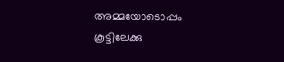അമ്മയോടൊപ്പം കൂട്ടിലേക്കു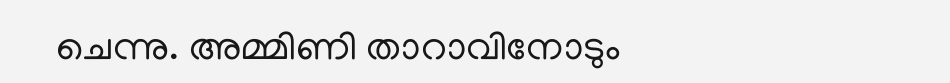ചെന്നു. അമ്മിണി താറാവിനോടും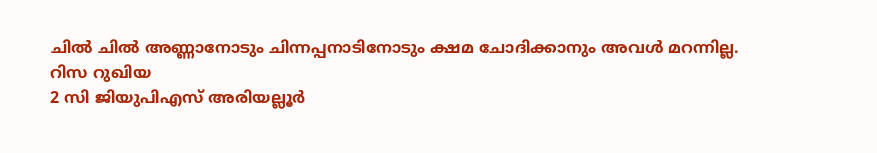ചിൽ ചിൽ അണ്ണാനോടും ചിന്നപ്പനാടിനോടും ക്ഷമ ചോദിക്കാനും അവൾ മറന്നില്ല.
റിസ റ‍ുഖിയ
2 സി ജിയുപിഎസ് അരിയല്ലൂർ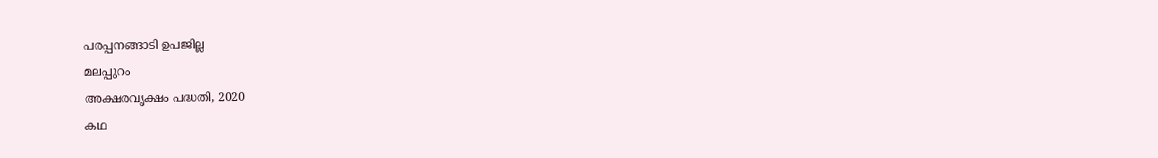പരപ്പനങ്ങാടി ഉപജില്ല
മലപ്പുറം
അക്ഷരവൃക്ഷം പദ്ധതി, 2020
കഥ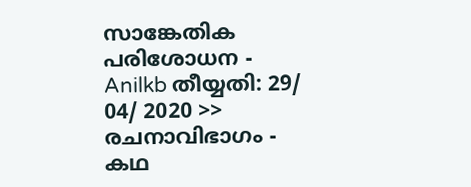സാങ്കേതിക പരിശോധന - Anilkb തീയ്യതി: 29/ 04/ 2020 >> രചനാവിഭാഗം - കഥ